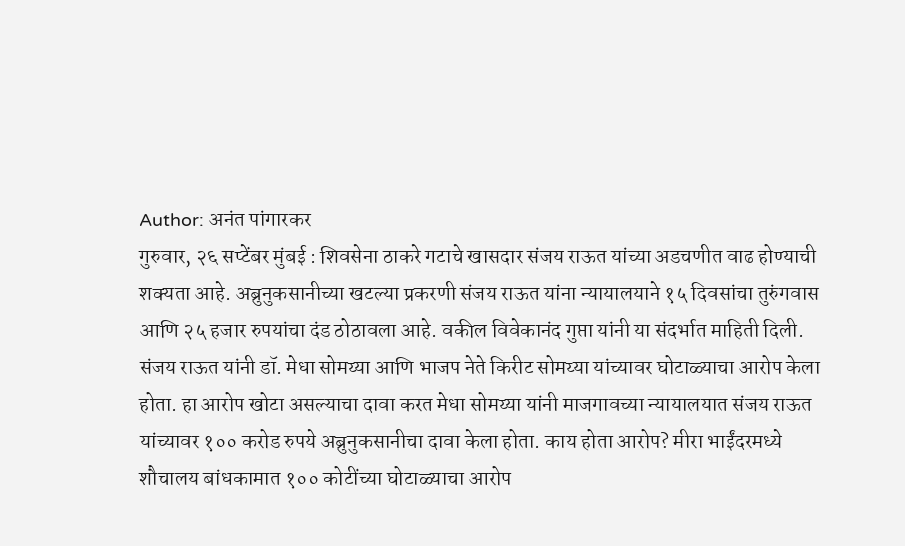Author: अनंत पांगारकर
गुरुवार, २६ सप्टेंबर मुंबई : शिवसेना ठाकरे गटाचे खासदार संजय राऊत यांच्या अडचणीत वाढ होण्याची शक्यता आहे. अब्रुनुकसानीच्या खटल्या प्रकरणी संजय राऊत यांना न्यायालयाने १५ दिवसांचा तुरुंगवास आणि २५ हजार रुपयांचा दंड ठोठावला आहे. वकील विवेकानंद गुप्ता यांनी या संदर्भात माहिती दिली. संजय राऊत यांनी डॉ. मेधा सोमय्या आणि भाजप नेते किरीट सोमय्या यांच्यावर घोटाळ्याचा आरोप केला होता. हा आरोप खोटा असल्याचा दावा करत मेधा सोमय्या यांनी माजगावच्या न्यायालयात संजय राऊत यांच्यावर १०० करोड रुपये अब्रुनुकसानीचा दावा केला होता. काय होता आरोप? मीरा भाईंदरमध्ये शौचालय बांधकामात १०० कोटींच्या घोटाळ्याचा आरोप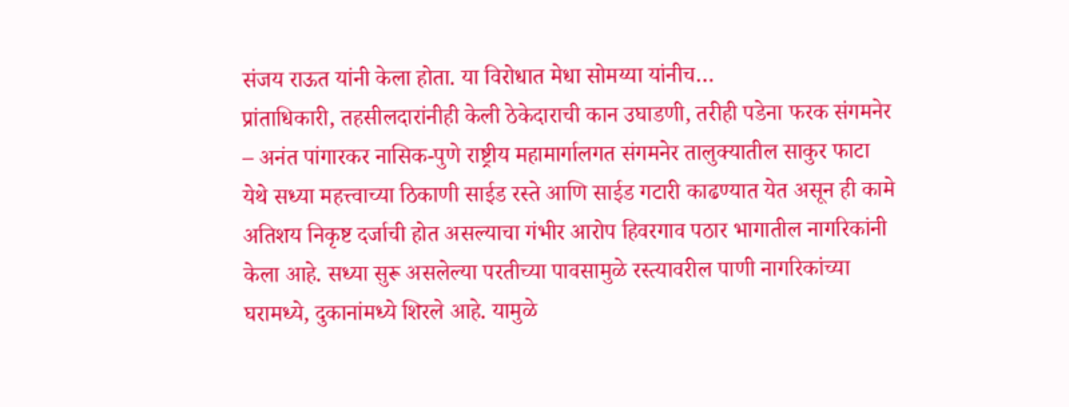संजय राऊत यांनी केला होता. या विरोधात मेधा सोमय्या यांनीच…
प्रांताधिकारी, तहसीलदारांनीही केली ठेकेदाराची कान उघाडणी, तरीही पडेना फरक संगमनेर – अनंत पांगारकर नासिक-पुणे राष्ट्रीय महामार्गालगत संगमनेर तालुक्यातील साकुर फाटा येथे सध्या महत्त्वाच्या ठिकाणी साईड रस्ते आणि साईड गटारी काढण्यात येत असून ही कामे अतिशय निकृष्ट दर्जाची होत असल्याचा गंभीर आरोप हिवरगाव पठार भागातील नागरिकांनी केला आहे. सध्या सुरू असलेल्या परतीच्या पावसामुळे रस्त्यावरील पाणी नागरिकांच्या घरामध्ये, दुकानांमध्ये शिरले आहे. यामुळे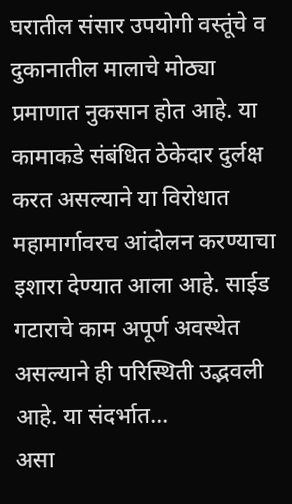घरातील संसार उपयोगी वस्तूंचे व दुकानातील मालाचे मोठ्या प्रमाणात नुकसान होत आहे. या कामाकडे संबंधित ठेकेदार दुर्लक्ष करत असल्याने या विरोधात महामार्गावरच आंदोलन करण्याचा इशारा देण्यात आला आहे. साईड गटाराचे काम अपूर्ण अवस्थेत असल्याने ही परिस्थिती उद्भवली आहे. या संदर्भात…
असा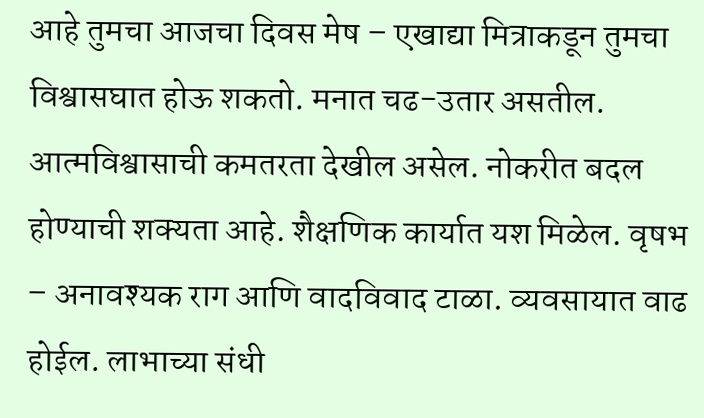आहे तुमचा आजचा दिवस मेष – एखाद्या मित्राकडून तुमचा विश्वासघात होऊ शकतो. मनात चढ-उतार असतील. आत्मविश्वासाची कमतरता देखील असेल. नोकरीत बदल होण्याची शक्यता आहे. शैक्षणिक कार्यात यश मिळेल. वृषभ – अनावश्यक राग आणि वादविवाद टाळा. व्यवसायात वाढ होईल. लाभाच्या संधी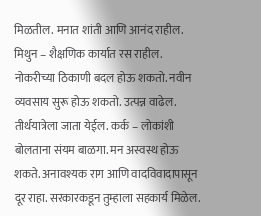मिळतील. मनात शांती आणि आनंद राहील. मिथुन – शैक्षणिक कार्यात रस राहील. नोकरीच्या ठिकाणी बदल होऊ शकतो. नवीन व्यवसाय सुरू होऊ शकतो. उत्पन्न वाढेल. तीर्थयात्रेला जाता येईल. कर्क – लोकांशी बोलताना संयम बाळगा. मन अस्वस्थ होऊ शकते. अनावश्यक राग आणि वादविवादापासून दूर राहा. सरकारकडून तुम्हाला सहकार्य मिळेल.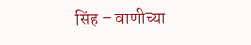सिंह – वाणीच्या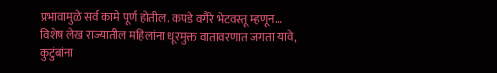प्रभावामुळे सर्व कामे पूर्ण होतील. कपडे वगैरे भेटवस्तू म्हणून…
विशेष लेख राज्यातील महिलांना धूरमुक्त वातावरणात जगता यावे, कुटुंबांना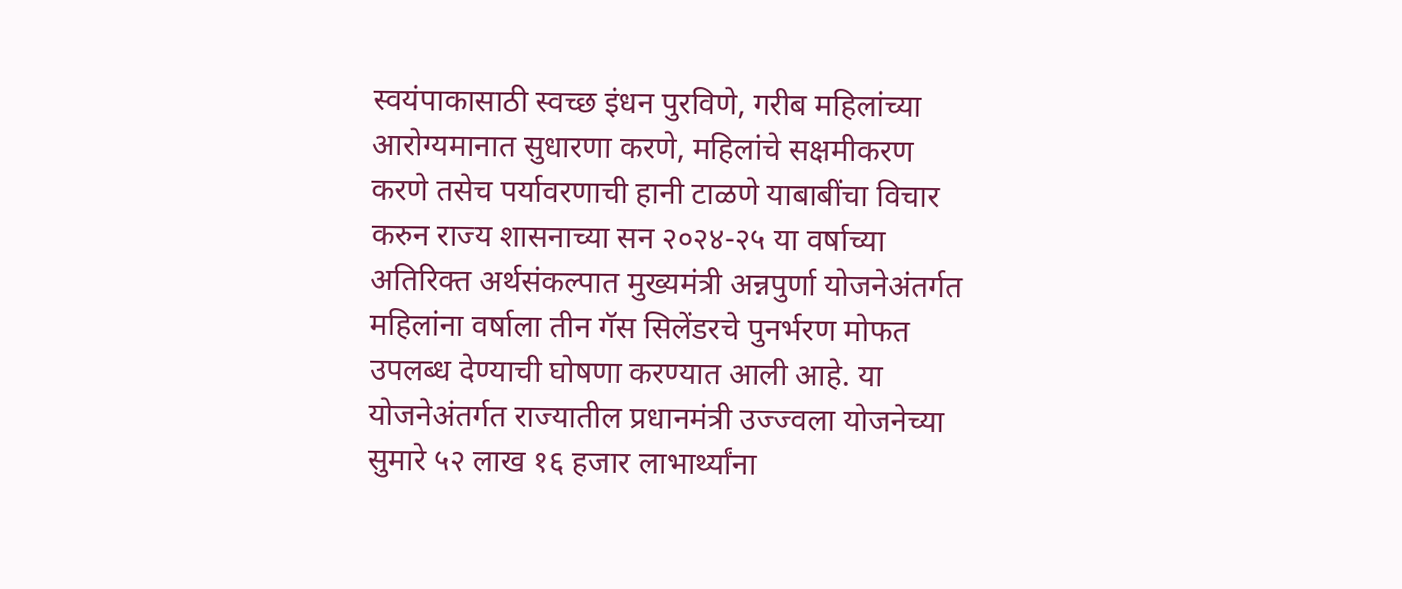स्वयंपाकासाठी स्वच्छ इंधन पुरविणे, गरीब महिलांच्या आरोग्यमानात सुधारणा करणे, महिलांचे सक्षमीकरण करणे तसेच पर्यावरणाची हानी टाळणे याबाबींचा विचार करुन राज्य शासनाच्या सन २०२४-२५ या वर्षाच्या अतिरिक्त अर्थसंकल्पात मुख्यमंत्री अन्नपुर्णा योजनेअंतर्गत महिलांना वर्षाला तीन गॅस सिलेंडरचे पुनर्भरण मोफत उपलब्ध देण्याची घोषणा करण्यात आली आहे. या योजनेअंतर्गत राज्यातील प्रधानमंत्री उज्ज्वला योजनेच्या सुमारे ५२ लाख १६ हजार लाभार्थ्यांना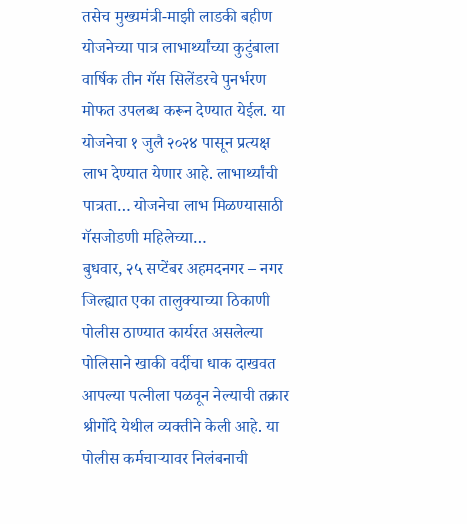तसेच मुख्यमंत्री-माझी लाडकी बहीण योजनेच्या पात्र लाभार्थ्यांच्या कुटुंबाला वार्षिक तीन गॅस सिलेंडरचे पुनर्भरण मोफत उपलब्ध करून देण्यात येईल. या योजनेचा १ जुलै २०२४ पासून प्रत्यक्ष लाभ देण्यात येणार आहे. लाभार्थ्यांची पात्रता… योजनेचा लाभ मिळण्यासाठी गॅसजोडणी महिलेच्या…
बुधवार, २५ सप्टेंबर अहमदनगर – नगर जिल्ह्यात एका तालुक्याच्या ठिकाणी पोलीस ठाण्यात कार्यरत असलेल्या पोलिसाने खाकी वर्दीचा धाक दाखवत आपल्या पत्नीला पळवून नेल्याची तक्रार श्रीगोंदे येथील व्यक्तीने केली आहे. या पोलीस कर्मचाऱ्यावर निलंबनाची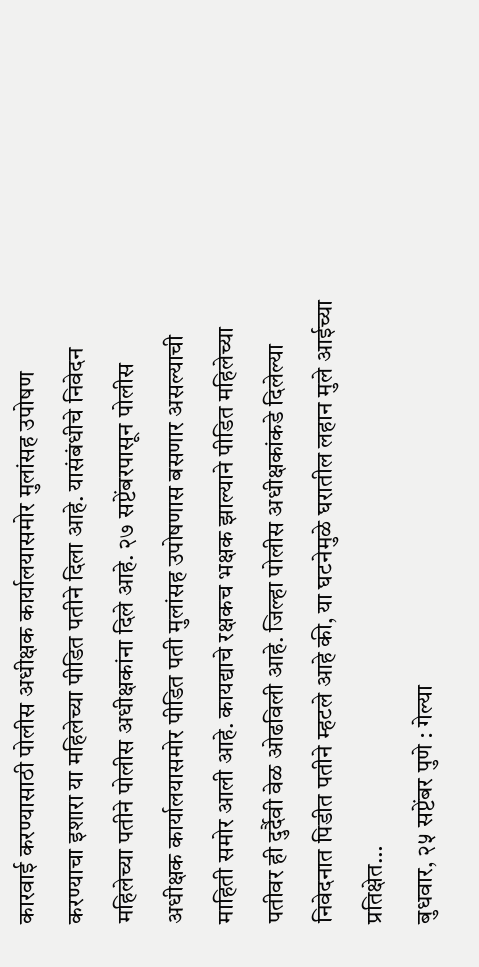कारवाई करण्यासाठी पोलीस अधीक्षक कार्यालयासमोर मुलांसह उपोषण करण्याचा इशारा या महिलेच्या पीडित पतीने दिला आहे. यासंबंधीचे निवेदन महिलेच्या पतीने पोलीस अधीक्षकांना दिले आहे. २७ सप्टेंबरपासून पोलीस अधीक्षक कार्यालयासमोर पीडित पती मुलांसह उपोषणास बसणार असल्याची माहिती समोर आली आहे. कायद्याचे रक्षकच भक्षक झाल्याने पीडित महिलेच्या पतीवर ही दुर्दैवी वेळ ओढविली आहे. जिल्हा पोलीस अधीक्षकांकडे दिलेल्या निवेदनात पिडीत पतीने म्हटले आहे की, या घटनेमुळे घरातील लहान मुले आईच्या प्रतिक्षेत…
बुधवार, २५ सप्टेंबर पुणे : गेल्या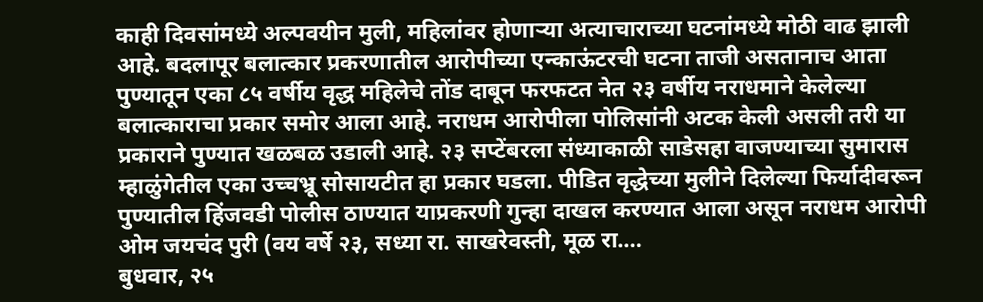काही दिवसांमध्ये अल्पवयीन मुली, महिलांवर होणाऱ्या अत्याचाराच्या घटनांमध्ये मोठी वाढ झाली आहे. बदलापूर बलात्कार प्रकरणातील आरोपीच्या एन्काऊंटरची घटना ताजी असतानाच आता पुण्यातून एका ८५ वर्षीय वृद्ध महिलेचे तोंड दाबून फरफटत नेत २३ वर्षीय नराधमाने केलेल्या बलात्काराचा प्रकार समोर आला आहे. नराधम आरोपीला पोलिसांनी अटक केली असली तरी या प्रकाराने पुण्यात खळबळ उडाली आहे. २३ सप्टेंबरला संध्याकाळी साडेसहा वाजण्याच्या सुमारास म्हाळुंगेतील एका उच्चभ्रू सोसायटीत हा प्रकार घडला. पीडित वृद्धेच्या मुलीने दिलेल्या फिर्यादीवरून पुण्यातील हिंजवडी पोलीस ठाण्यात याप्रकरणी गुन्हा दाखल करण्यात आला असून नराधम आरोपी ओम जयचंद पुरी (वय वर्षे २३, सध्या रा. साखरेवस्ती, मूळ रा.…
बुधवार, २५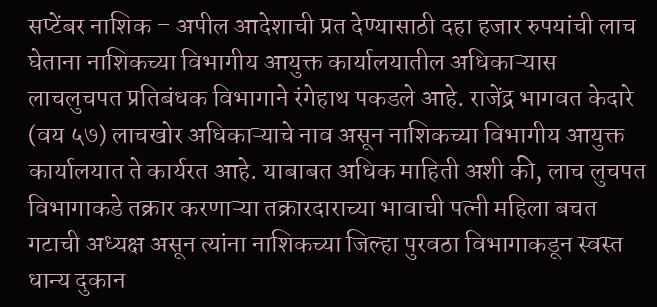सप्टेंबर नाशिक – अपील आदेशाची प्रत देण्यासाठी दहा हजार रुपयांची लाच घेताना नाशिकच्या विभागीय आयुक्त कार्यालयातील अधिकाऱ्यास लाचलुचपत प्रतिबंधक विभागाने रंगेहाथ पकडले आहे. राजेंद्र भागवत केदारे (वय ५७) लाचखोर अधिकाऱ्याचे नाव असून नाशिकच्या विभागीय आयुक्त कार्यालयात ते कार्यरत आहे. याबाबत अधिक माहिती अशी की, लाच लुचपत विभागाकडे तक्रार करणाऱ्या तक्रारदाराच्या भावाची पत्नी महिला बचत गटाची अध्यक्ष असून त्यांना नाशिकच्या जिल्हा पुरवठा विभागाकडून स्वस्त धान्य दुकान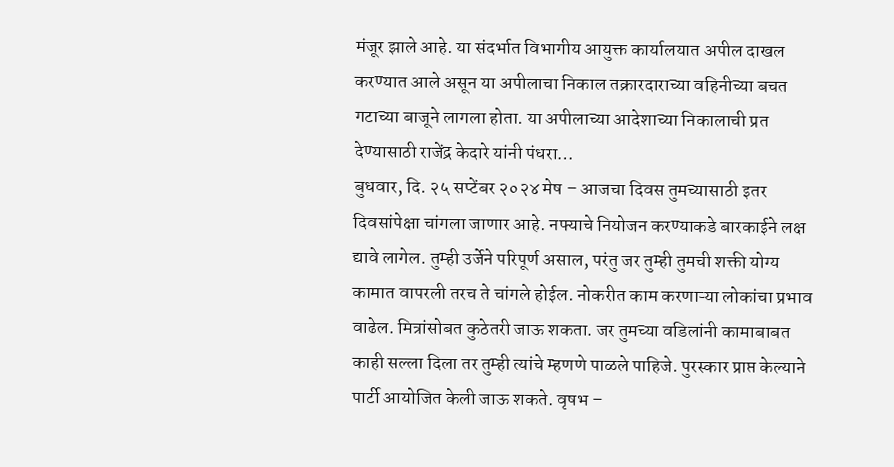मंजूर झाले आहे. या संदर्भात विभागीय आयुक्त कार्यालयात अपील दाखल करण्यात आले असून या अपीलाचा निकाल तक्रारदाराच्या वहिनीच्या बचत गटाच्या बाजूने लागला होता. या अपीलाच्या आदेशाच्या निकालाची प्रत देण्यासाठी राजेंद्र केदारे यांनी पंधरा…
बुधवार, दि. २५ सप्टेंबर २०२४ मेष – आजचा दिवस तुमच्यासाठी इतर दिवसांपेक्षा चांगला जाणार आहे. नफ्याचे नियोजन करण्याकडे बारकाईने लक्ष द्यावे लागेल. तुम्ही उर्जेने परिपूर्ण असाल, परंतु जर तुम्ही तुमची शक्ती योग्य कामात वापरली तरच ते चांगले होईल. नोकरीत काम करणाऱ्या लोकांचा प्रभाव वाढेल. मित्रांसोबत कुठेतरी जाऊ शकता. जर तुमच्या वडिलांनी कामाबाबत काही सल्ला दिला तर तुम्ही त्यांचे म्हणणे पाळले पाहिजे. पुरस्कार प्राप्त केल्याने पार्टी आयोजित केली जाऊ शकते. वृषभ –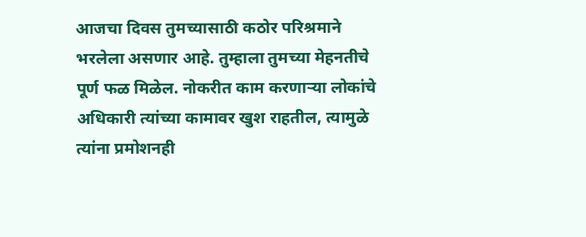आजचा दिवस तुमच्यासाठी कठोर परिश्रमाने भरलेला असणार आहे. तुम्हाला तुमच्या मेहनतीचे पूर्ण फळ मिळेल. नोकरीत काम करणाऱ्या लोकांचे अधिकारी त्यांच्या कामावर खुश राहतील, त्यामुळे त्यांना प्रमोशनही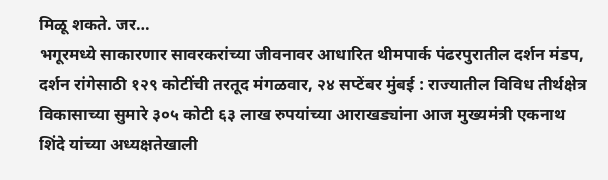मिळू शकते. जर…
भगूरमध्ये साकारणार सावरकरांच्या जीवनावर आधारित थीमपार्क पंढरपुरातील दर्शन मंडप, दर्शन रांगेसाठी १२९ कोटींची तरतूद मंगळवार, २४ सप्टेंबर मुंबई : राज्यातील विविध तीर्थक्षेत्र विकासाच्या सुमारे ३०५ कोटी ६३ लाख रुपयांच्या आराखड्यांना आज मुख्यमंत्री एकनाथ शिंदे यांच्या अध्यक्षतेखाली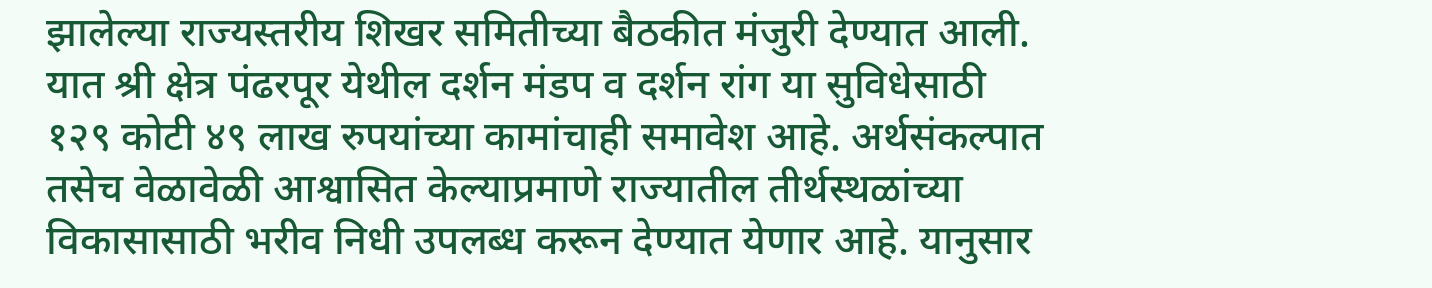झालेल्या राज्यस्तरीय शिखर समितीच्या बैठकीत मंजुरी देण्यात आली. यात श्री क्षेत्र पंढरपूर येथील दर्शन मंडप व दर्शन रांग या सुविधेसाठी १२९ कोटी ४९ लाख रुपयांच्या कामांचाही समावेश आहे. अर्थसंकल्पात तसेच वेळावेळी आश्वासित केल्याप्रमाणे राज्यातील तीर्थस्थळांच्या विकासासाठी भरीव निधी उपलब्ध करून देण्यात येणार आहे. यानुसार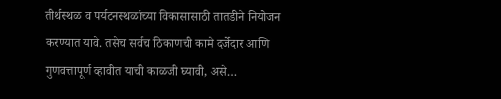तीर्थस्थळ व पर्यटनस्थळांच्या विकासासाठी तातडीने नियोजन करण्यात यावे. तसेच सर्वच ठिकाणची कामे दर्जेदार आणि गुणवत्तापूर्ण व्हावीत याची काळजी घ्यावी, असे…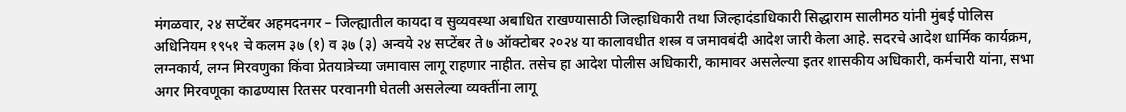मंगळवार, २४ सप्टेंबर अहमदनगर – जिल्ह्यातील कायदा व सुव्यवस्था अबाधित राखण्यासाठी जिल्हाधिकारी तथा जिल्हादंडाधिकारी सिद्धाराम सालीमठ यांनी मुंबई पोलिस अधिनियम १९५१ चे कलम ३७ (१) व ३७ (३) अन्वये २४ सप्टेंबर ते ७ ऑक्टोबर २०२४ या कालावधीत शस्त्र व जमावबंदी आदेश जारी केला आहे. सदरचे आदेश धार्मिक कार्यक्रम, लग्नकार्य, लग्न मिरवणुका किंवा प्रेतयात्रेच्या जमावास लागू राहणार नाहीत. तसेच हा आदेश पोलीस अधिकारी, कामावर असलेल्या इतर शासकीय अधिकारी, कर्मचारी यांना, सभा अगर मिरवणूका काढण्यास रितसर परवानगी घेतली असलेल्या व्यक्तींना लागू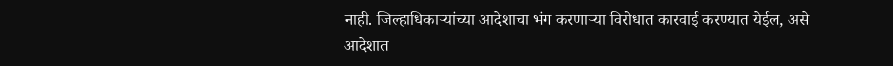नाही. जिल्हाधिकाऱ्यांच्या आदेशाचा भंग करणाऱ्या विरोधात कारवाई करण्यात येईल, असे आदेशात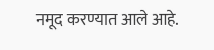नमूद करण्यात आले आहे.